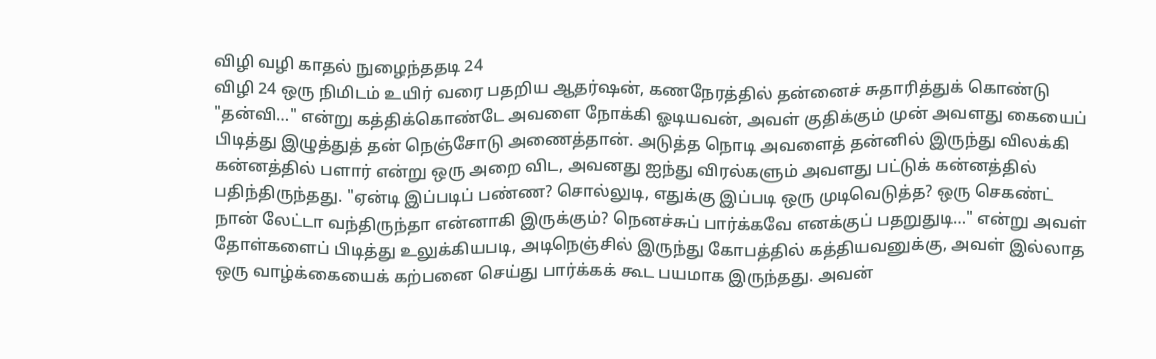விழி வழி காதல் நுழைந்ததடி 24
விழி 24 ஒரு நிமிடம் உயிர் வரை பதறிய ஆதர்ஷன், கணநேரத்தில் தன்னைச் சுதாரித்துக் கொண்டு "தன்வி…" என்று கத்திக்கொண்டே அவளை நோக்கி ஓடியவன், அவள் குதிக்கும் முன் அவளது கையைப் பிடித்து இழுத்துத் தன் நெஞ்சோடு அணைத்தான். அடுத்த நொடி அவளைத் தன்னில் இருந்து விலக்கி கன்னத்தில் பளார் என்று ஒரு அறை விட, அவனது ஐந்து விரல்களும் அவளது பட்டுக் கன்னத்தில் பதிந்திருந்தது. "ஏன்டி இப்படிப் பண்ண? சொல்லுடி, எதுக்கு இப்படி ஒரு முடிவெடுத்த? ஒரு செகண்ட் நான் லேட்டா வந்திருந்தா என்னாகி இருக்கும்? நெனச்சுப் பார்க்கவே எனக்குப் பதறுதுடி…" என்று அவள் தோள்களைப் பிடித்து உலுக்கியபடி, அடிநெஞ்சில் இருந்து கோபத்தில் கத்தியவனுக்கு, அவள் இல்லாத ஒரு வாழ்க்கையைக் கற்பனை செய்து பார்க்கக் கூட பயமாக இருந்தது. அவன்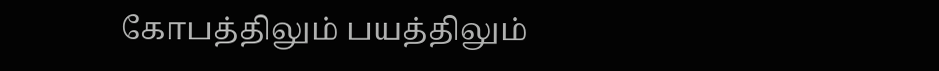கோபத்திலும் பயத்திலும்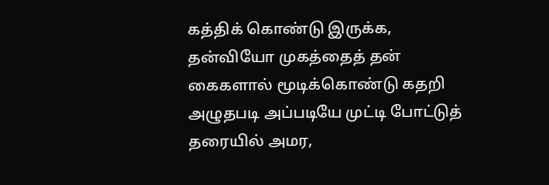கத்திக் கொண்டு இருக்க, தன்வியோ முகத்தைத் தன் கைகளால் மூடிக்கொண்டு கதறி அழுதபடி அப்படியே முட்டி போட்டுத் தரையில் அமர,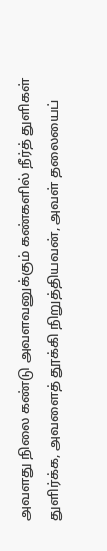அவளது நிலை கண்டு அவளவனுக்கும் கண்களில் நீர்த் துளிகள் துளிர்க்க, அவளைத் தூக்கி நிறுத்தியவன், அவள் தலையைப்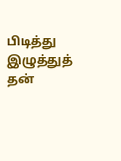பிடித்து இழுத்துத் தன்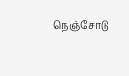நெஞ்சோடு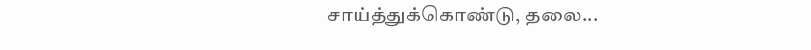சாய்த்துக்கொண்டு, தலை...